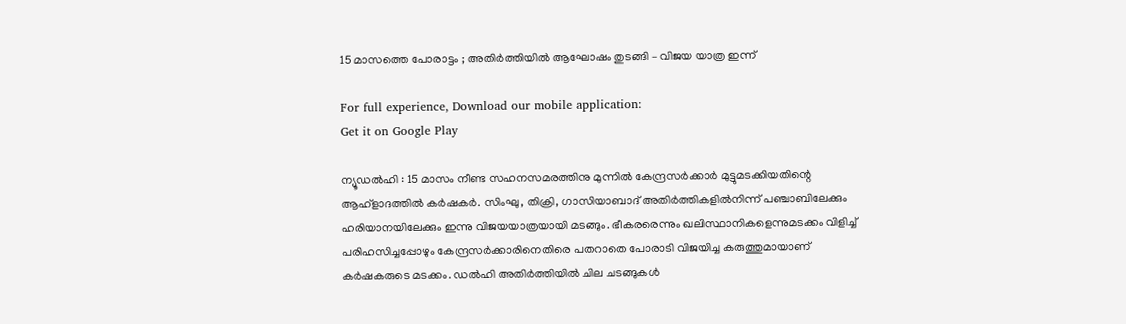15 മാസത്തെ പോരാട്ടം ; അതിർത്തിയിൽ ആഘോഷം തുടങ്ങി – വിജയ യാത്ര ഇന്ന്

For full experience, Download our mobile application:
Get it on Google Play

ന്യൂഡല്‍ഹി : 15 മാസം നീണ്ട സഹനസമരത്തിനു മുന്നില്‍ കേന്ദ്രസര്‍ക്കാര്‍ മുട്ടുമടക്കിയതിന്റെ ആഹ്‌ളാദത്തില്‍ കര്‍ഷകര്‍. സിംഘു, തിക്രി, ഗാസിയാബാദ് അതിര്‍ത്തികളില്‍നിന്ന് പഞ്ചാബിലേക്കും ഹരിയാനയിലേക്കും ഇന്നു വിജയയാത്രയായി മടങ്ങും. ഭീകരരെന്നും ഖലിസ്ഥാനികളെന്നുമടക്കം വിളിച്ച് പരിഹസിച്ചപ്പോഴും കേന്ദ്രസർക്കാരിനെതിരെ പതറാതെ പോരാടി വിജയിച്ച കരുത്തുമായാണ് കർഷകരുടെ മടക്കം. ഡൽഹി അതിർത്തിയിൽ ചില ചടങ്ങുകൾ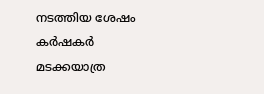നടത്തിയ ശേഷം കർഷകർ മടക്കയാത്ര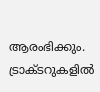ആരംഭിക്കും. ട്രാക്ടറുകളിൽ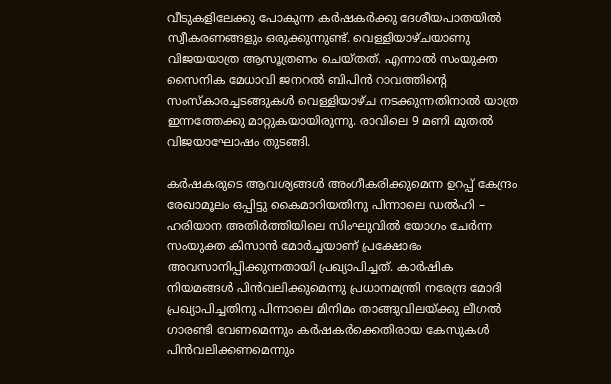വീടുകളിലേക്കു പോകുന്ന കർഷകര്‍ക്കു ദേശീയപാതയിൽ സ്വീകരണങ്ങളും ഒരുക്കുന്നുണ്ട്. വെള്ളിയാഴ്ചയാണു വിജയയാത്ര ആസൂത്രണം ചെയ്തത്. എന്നാൽ സംയുക്ത സൈനിക മേധാവി ജനറൽ ബിപിൻ റാവത്തിന്റെ സംസ്കാരച്ചടങ്ങുകൾ വെള്ളിയാഴ്ച നടക്കുന്നതിനാൽ യാത്ര ഇന്നത്തേക്കു മാറ്റുകയായിരുന്നു. രാവിലെ 9 മണി മുതൽ വിജയാഘോഷം തുടങ്ങി.

കര്‍ഷകരുടെ ആവശ്യങ്ങള്‍ അംഗീകരിക്കുമെന്ന ഉറപ്പ് കേന്ദ്രം രേഖാമൂലം ഒപ്പിട്ടു കൈമാറിയതിനു പിന്നാലെ ഡല്‍ഹി – ഹരിയാന അതിര്‍ത്തിയിലെ സിംഘുവില്‍ യോഗം ചേര്‍ന്ന സംയുക്ത കിസാന്‍ മോര്‍ച്ചയാണ് പ്രക്ഷോഭം അവസാനിപ്പിക്കുന്നതായി പ്രഖ്യാപിച്ചത്. കാർഷിക നിയമങ്ങൾ പിൻവലിക്കുമെന്നു പ്രധാനമന്ത്രി നരേന്ദ്ര മോദി പ്രഖ്യാപിച്ചതിനു പിന്നാലെ മിനിമം താങ്ങുവിലയ്ക്കു ലീഗൽ ഗാരണ്ടി വേണമെന്നും കർഷകർക്കെതിരായ കേസുകള്‍ പിൻവലിക്കണമെന്നും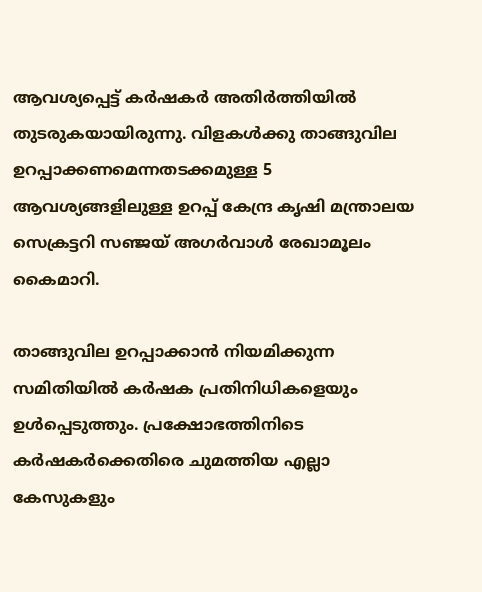ആവശ്യപ്പെട്ട് കർഷകര്‍ അതിർത്തിയിൽ തുടരുകയായിരുന്നു. വിളകള്‍ക്കു താങ്ങുവില ഉറപ്പാക്കണമെന്നതടക്കമുള്ള 5 ആവശ്യങ്ങളിലുള്ള ഉറപ്പ് കേന്ദ്ര കൃഷി മന്ത്രാലയ സെക്രട്ടറി സഞ്ജയ് അഗര്‍വാള്‍ രേഖാമൂലം കൈമാറി.

താങ്ങുവില ഉറപ്പാക്കാന്‍ നിയമിക്കുന്ന സമിതിയില്‍ കര്‍ഷക പ്രതിനിധികളെയും ഉള്‍പ്പെടുത്തും. പ്രക്ഷോഭത്തിനിടെ കര്‍ഷകര്‍ക്കെതിരെ ചുമത്തിയ എല്ലാ കേസുകളും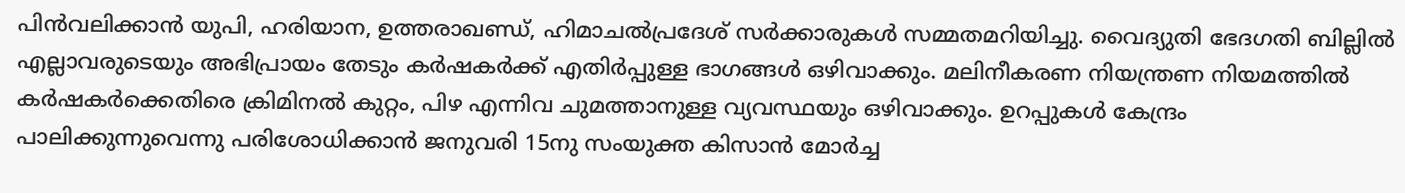പിന്‍വലിക്കാന്‍ യുപി, ഹരിയാന, ഉത്തരാഖണ്ഡ്, ഹിമാചല്‍പ്രദേശ് സര്‍ക്കാരുകള്‍ സമ്മതമറിയിച്ചു. വൈദ്യുതി ഭേദഗതി ബില്ലില്‍ എല്ലാവരുടെയും അഭിപ്രായം തേടും കര്‍ഷകര്‍ക്ക് എതിര്‍പ്പുള്ള ഭാഗങ്ങള്‍ ഒഴിവാക്കും. മലിനീകരണ നിയന്ത്രണ നിയമത്തില്‍ കര്‍ഷകര്‍ക്കെതിരെ ക്രിമിനല്‍ കുറ്റം, പിഴ എന്നിവ ചുമത്താനുള്ള വ്യവസ്ഥയും ഒഴിവാക്കും. ഉറപ്പുകള്‍ കേന്ദ്രം പാലിക്കുന്നുവെന്നു പരിശോധിക്കാന്‍ ജനുവരി 15നു സംയുക്ത കിസാന്‍ മോര്‍ച്ച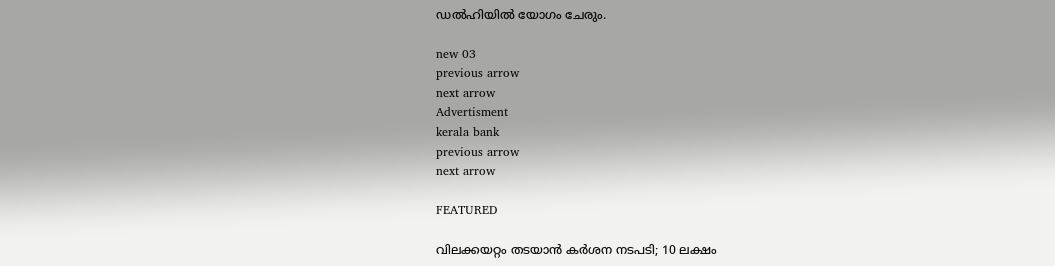ഡല്‍ഹിയില്‍ യോഗം ചേരും.

new 03
previous arrow
next arrow
Advertisment
kerala bank
previous arrow
next arrow

FEATURED

വിലക്കയറ്റം തടയാൻ കർശന നടപടി; 10 ലക്ഷം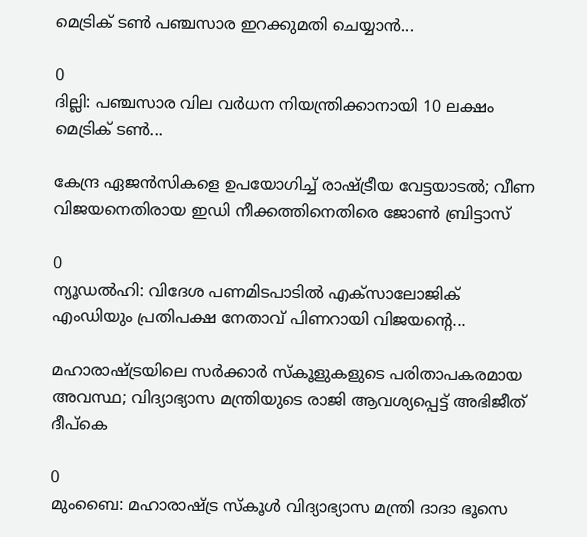മെട്രിക് ടൺ പഞ്ചസാര ഇറക്കുമതി ചെയ്യാൻ...

0
ദില്ലി: പഞ്ചസാര വില വർധന നിയന്ത്രിക്കാനായി 10 ലക്ഷം മെട്രിക് ടൺ...

കേന്ദ്ര ഏജൻസികളെ ഉപയോഗിച്ച് രാഷ്ട്രീയ വേട്ടയാടൽ; വീണ വിജയനെതിരായ ഇഡി നീക്കത്തിനെതിരെ ജോൺ ബ്രിട്ടാസ്

0
ന്യൂഡല്‍ഹി: വിദേശ പണമിടപാടില്‍ എക്സാലോജിക് എംഡിയും പ്രതിപക്ഷ നേതാവ് പിണറായി വിജയന്റെ...

മഹാരാഷ്ട്രയിലെ സർക്കാർ സ്‌കൂളുകളുടെ പരിതാപകരമായ അവസ്ഥ; വിദ്യാഭ്യാസ മന്ത്രിയുടെ രാജി ആവശ്യപ്പെട്ട് അഭിജീത് ദീപ്‌കെ

0
മുംബൈ: മഹാരാഷ്ട്ര സ്‌കൂള്‍ വിദ്യാഭ്യാസ മന്ത്രി ദാദാ ഭൂസെ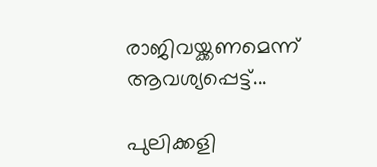രാജിവയ്ക്കണമെന്ന് ആവശ്യപ്പെട്ട്...

പുലിക്കളി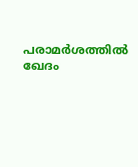പരാമര്‍ശത്തില്‍ ഖേദം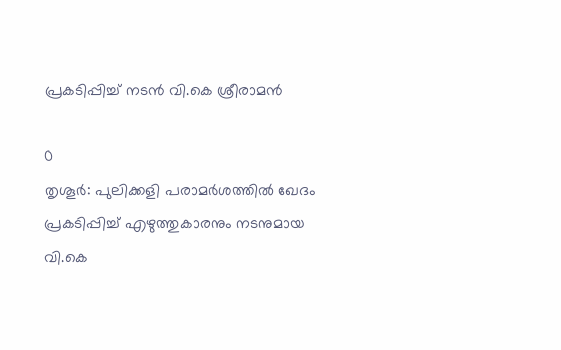പ്രകടിപ്പിച്ച് നടൻ വി.കെ ശ്രീരാമന്‍

0
തൃശൂര്‍: പുലിക്കളി പരാമര്‍ശത്തില്‍ ഖേദം പ്രകടിപ്പിച്ച് എഴുത്തുകാരനും നടനുമായ വി.കെ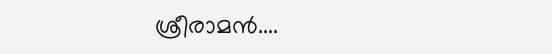ശ്രീരാമന്‍....